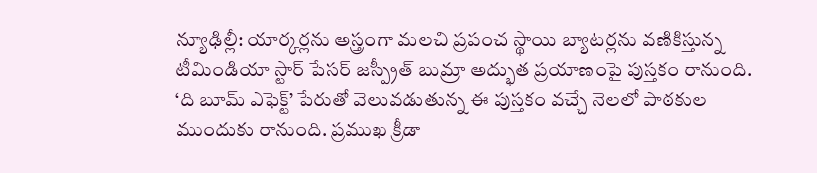న్యూఢిల్లీ: యార్కర్లను అస్త్రంగా మలచి ప్రపంచ స్థాయి బ్యాటర్లను వణికిస్తున్న టీమిండియా స్టార్ పేసర్ జస్ప్రీత్ బుమ్రా అద్భుత ప్రయాణంపై పుస్తకం రానుంది. ‘ది బూమ్ ఎఫెక్ట్’ పేరుతో వెలువడుతున్న ఈ పుస్తకం వచ్చే నెలలో పాఠకుల ముందుకు రానుంది. ప్రముఖ క్రీడా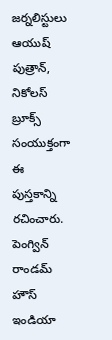జర్నలిస్టులు ఆయుష్ పుత్రాన్, నికోలస్ బ్రూక్స్ సంయుక్తంగా ఈ పుస్తకాన్ని రచించారు. పెంగ్విన్ రాండమ్ హౌస్ ఇండియా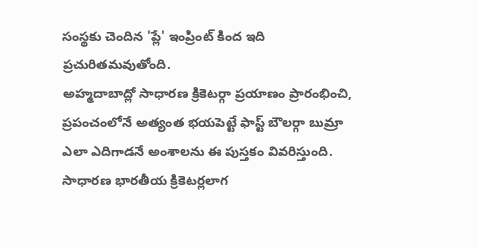సంస్థకు చెందిన 'ప్లే' ఇంప్రింట్ కింద ఇది ప్రచురితమవుతోంది.
అహ్మదాబాద్లో సాధారణ క్రికెటర్గా ప్రయాణం ప్రారంభించి, ప్రపంచంలోనే అత్యంత భయపెట్టే ఫాస్ట్ బౌలర్గా బుమ్రా ఎలా ఎదిగాడనే అంశాలను ఈ పుస్తకం వివరిస్తుంది. సాధారణ భారతీయ క్రికెటర్లలాగ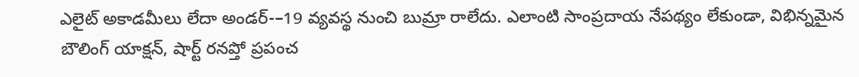ఎలైట్ అకాడమీలు లేదా అండర్-–19 వ్యవస్థ నుంచి బుమ్రా రాలేదు. ఎలాంటి సాంప్రదాయ నేపథ్యం లేకుండా, విభిన్నమైన బౌలింగ్ యాక్షన్, షార్ట్ రనప్తో ప్రపంచ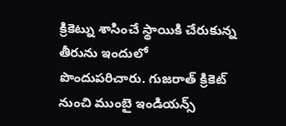క్రికెట్ను శాసించే స్థాయికి చేరుకున్న తీరును ఇందులో పొందుపరిచారు. గుజరాత్ క్రికెట్ నుంచి ముంబై ఇండియన్స్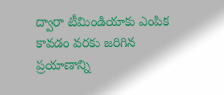ద్వారా టీమిండియాకు ఎంపిక కావడం వరకు జరిగిన ప్రయాణాన్ని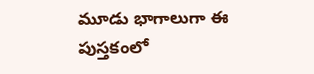మూడు భాగాలుగా ఈ పుస్తకంలో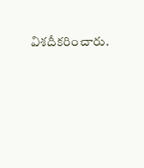విశదీకరించారు.